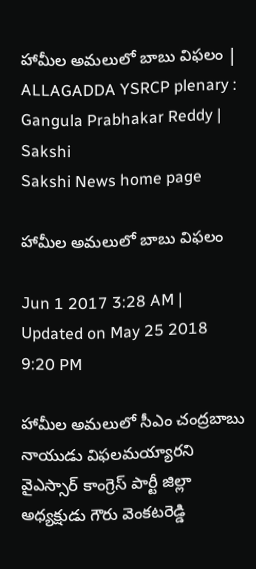హామీల అమలులో బాబు విఫలం | ALLAGADDA YSRCP plenary : Gangula Prabhakar Reddy | Sakshi
Sakshi News home page

హామీల అమలులో బాబు విఫలం

Jun 1 2017 3:28 AM | Updated on May 25 2018 9:20 PM

హామీల అమలులో సీఎం చంద్రబాబు నాయుడు విఫలమయ్యారని వైఎస్సార్‌ కాంగ్రెస్‌ పార్టీ జిల్లా అధ్యక్షుడు గౌరు వెంకటరెడ్డి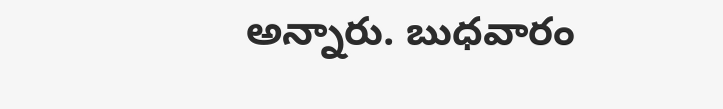అన్నారు. బుధవారం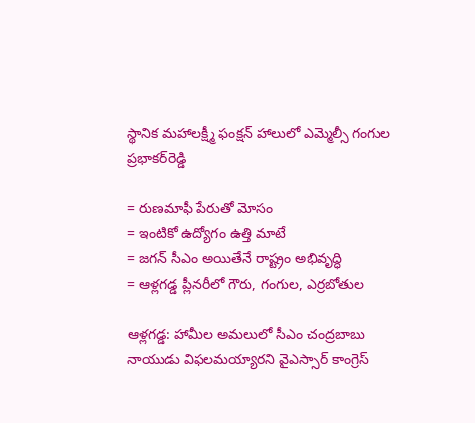స్థానిక మహాలక్ష్మీ ఫంక్షన్‌ హాలులో ఎమ్మెల్సీ గంగుల ప్రభాకర్‌రెడ్డి

= రుణమాఫీ పేరుతో మోసం
= ఇంటికో ఉద్యోగం ఉత్తి మాటే
= జగన్‌ సీఎం అయితేనే రాష్ట్రం అభివృద్ధి
= ఆళ్లగడ్డ ప్లీనరీలో గౌరు, గంగుల, ఎర్రబోతుల

ఆళ్లగడ్డ: హామీల అమలులో సీఎం చంద్రబాబు నాయుడు విఫలమయ్యారని వైఎస్సార్‌ కాంగ్రెస్‌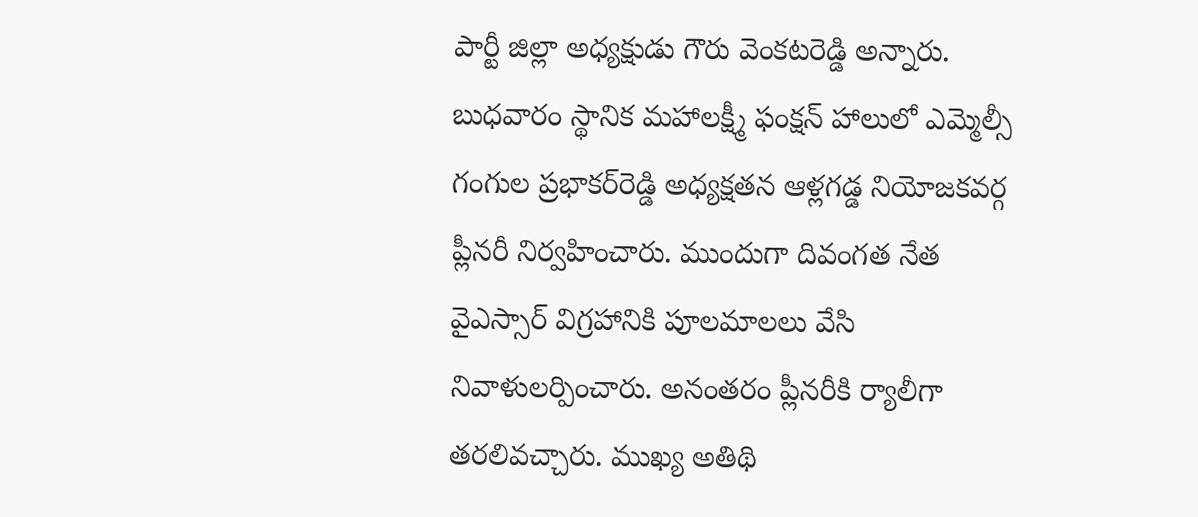పార్టీ జిల్లా అధ్యక్షుడు గౌరు వెంకటరెడ్డి అన్నారు. బుధవారం స్థానిక మహాలక్ష్మీ ఫంక్షన్‌ హాలులో ఎమ్మెల్సీ గంగుల ప్రభాకర్‌రెడ్డి అధ్యక్షతన ఆళ్లగడ్డ నియోజకవర్గ ప్లీనరీ నిర్వహించారు. ముందుగా దివంగత నేత వైఎస్సార్‌ విగ్రహానికి పూలమాలలు వేసి నివాళులర్పించారు. అనంతరం ప్లీనరీకి ర్యాలీగా తరలివచ్చారు. ముఖ్య అతిథి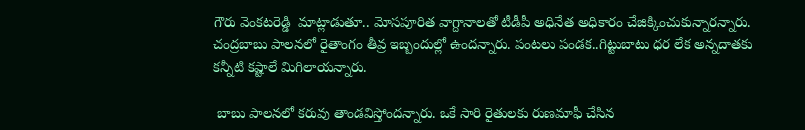గౌరు వెంకటరెడ్డి  మాట్లాడుతూ.. మోసపూరిత వాగ్దానాలతో టీడీపీ అధినేత అధికారం చేజిక్కించుకున్నారన్నారు. చంద్రబాబు పాలనలో రైతాంగం తీవ్ర ఇబ్బందుల్లో ఉందన్నారు. పంటలు పండక..గిట్టుబాటు ధర లేక అన్నదాతకు కన్నీటి కష్టాలే మిగిలాయన్నారు.

 బాబు పాలనలో కరువు తాండవిస్తోందన్నారు. ఒకే సారి రైతులకు రుణమాఫీ చేసిన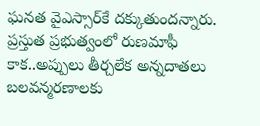ఘనత వైఎస్సార్‌కే దక్కుతుందన్నారు. ప్రస్తుత ప్రభుత్వంలో రుణమాఫీ కాక..అప్పులు తీర్చలేక అన్నదాతలు బలవన్మరణాలకు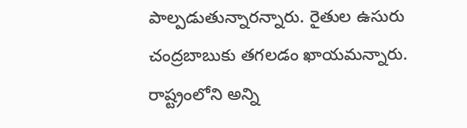పాల్పడుతున్నారన్నారు. రైతుల ఉసురు చంద్రబాబుకు తగలడం ఖాయమన్నారు. రాష్ట్రంలోని అన్ని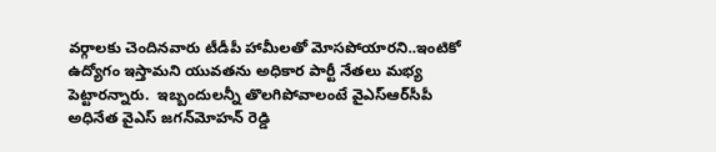వర్గాలకు చెందినవారు టీడీపీ హామీలతో మోసపోయారని..ఇంటికో ఉద్యోగం ఇస్తామని యువతను అధికార పార్టీ నేతలు మభ్య పెట్టారన్నారు.  ఇబ్బందులన్నీ తొలగిపోవాలంటే వైఎస్‌ఆర్‌సీపీ అధినేత వైఎస్‌ జగన్‌మోహన్‌ రెడ్డి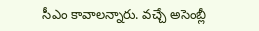సీఎం కావాలన్నారు. వచ్చే అసెంబ్లీ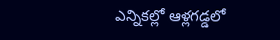ఎన్నికల్లో ఆళ్లగడ్డలో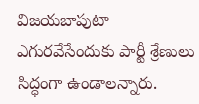విజయబాపుటా ఎగురవేసేందుకు పార్టీ శ్రేణులు సిద్ధంగా ఉండాలన్నారు.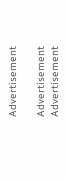Advertisement

Advertisement
Advertisement